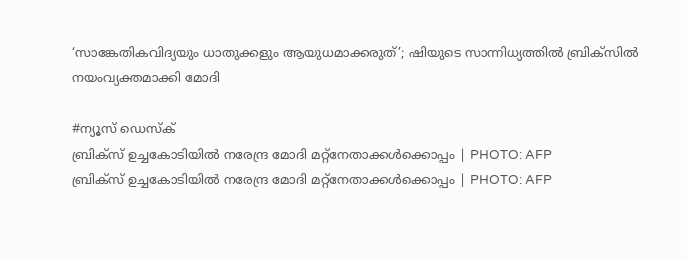‘സാങ്കേതികവിദ്യയും ധാതുക്കളും ആയുധമാക്കരുത്’; ഷിയുടെ സാന്നിധ്യത്തിൽ ബ്രിക്സിൽ നയംവ്യക്തമാക്കി മോദി

#ന്യൂസ് ഡെസ്ക്
ബ്രിക്സ് ഉച്ചകോടിയില്‍ നരേന്ദ്ര മോദി മറ്റ്നേതാക്കള്‍ക്കൊപ്പം | PHOTO: AFP
ബ്രിക്സ് ഉച്ചകോടിയില്‍ നരേന്ദ്ര മോദി മറ്റ്നേതാക്കള്‍ക്കൊപ്പം | PHOTO: AFP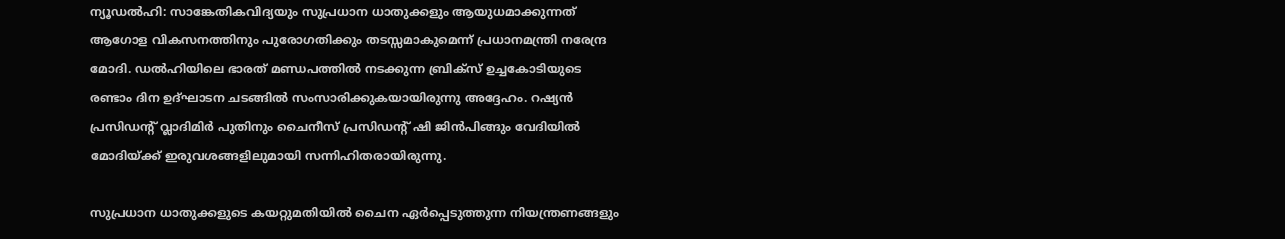ന്യൂഡൽഹി: സാങ്കേതികവിദ്യയും സുപ്രധാന ധാതുക്കളും ആയുധമാക്കുന്നത് ആഗോള വികസനത്തിനും പുരോഗതിക്കും തടസ്സമാകുമെന്ന് പ്രധാനമന്ത്രി നരേന്ദ്ര മോദി. ഡൽഹിയിലെ ഭാരത് മണ്ഡപത്തിൽ നടക്കുന്ന ബ്രിക്സ് ഉച്ചകോടിയുടെ രണ്ടാം ദിന ഉദ്ഘാടന ചടങ്ങിൽ സംസാരിക്കുകയായിരുന്നു അദ്ദേഹം. റഷ്യൻ പ്രസിഡന്റ് വ്ലാദിമിർ പുതിനും ചൈനീസ് പ്രസിഡന്റ് ഷി ജിൻപിങ്ങും വേദിയിൽ മോദിയ്ക്ക് ഇരുവശങ്ങളിലുമായി സന്നിഹിതരായിരുന്നു.

സുപ്രധാന ധാതുക്കളുടെ കയറ്റുമതിയിൽ ചൈന ഏർപ്പെടുത്തുന്ന നിയന്ത്രണങ്ങളും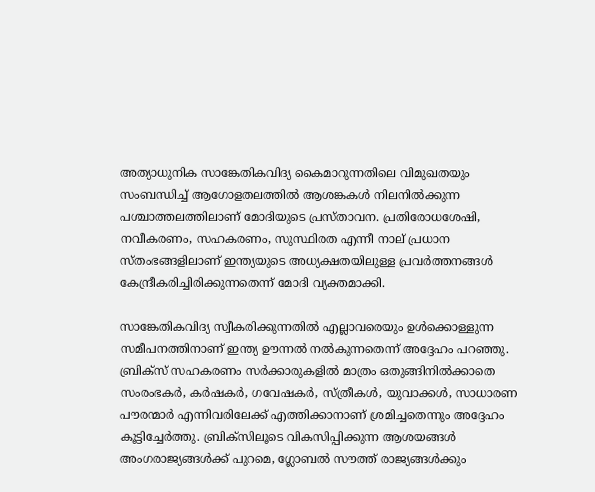അത്യാധുനിക സാങ്കേതികവിദ്യ കൈമാറുന്നതിലെ വിമുഖതയും സംബന്ധിച്ച് ആഗോളതലത്തിൽ ആശങ്കകൾ നിലനിൽക്കുന്ന പശ്ചാത്തലത്തിലാണ് മോദിയുടെ പ്രസ്താവന. പ്രതിരോധശേഷി, നവീകരണം, സഹകരണം, സുസ്ഥിരത എന്നീ നാല് പ്രധാന സ്തംഭങ്ങളിലാണ് ഇന്ത്യയുടെ അധ്യക്ഷതയിലുള്ള പ്രവർത്തനങ്ങൾ കേന്ദ്രീകരിച്ചിരിക്കുന്നതെന്ന് മോദി വ്യക്തമാക്കി.

സാങ്കേതികവിദ്യ സ്വീകരിക്കുന്നതിൽ എല്ലാവരെയും ഉൾക്കൊള്ളുന്ന സമീപനത്തിനാണ് ഇന്ത്യ ഊന്നൽ നൽകുന്നതെന്ന് അദ്ദേഹം പറഞ്ഞു. ബ്രിക്സ് സഹകരണം സർക്കാരുകളിൽ മാത്രം ഒതുങ്ങിനിൽക്കാതെ സംരംഭകർ, കർഷകർ, ഗവേഷകർ, സ്ത്രീകൾ, യുവാക്കൾ, സാധാരണ പൗരന്മാർ എന്നിവരിലേക്ക് എത്തിക്കാനാണ് ശ്രമിച്ചതെന്നും അദ്ദേഹം കൂട്ടിച്ചേർത്തു. ബ്രിക്സിലൂടെ വികസിപ്പിക്കുന്ന ആശയങ്ങൾ അംഗരാജ്യങ്ങൾക്ക് പുറമെ, ഗ്ലോബൽ സൗത്ത് രാജ്യങ്ങൾക്കും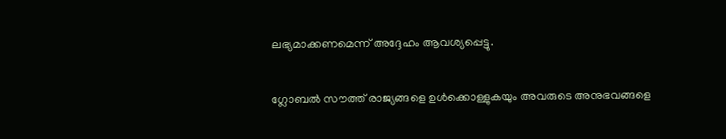ലഭ്യമാക്കണമെന്ന് അദ്ദേഹം ആവശ്യപ്പെട്ടു.

ഗ്ലോബൽ സൗത്ത് രാജ്യങ്ങളെ ഉൾക്കൊള്ളുകയും അവരുടെ അനുഭവങ്ങളെ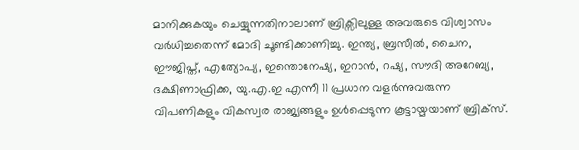മാനിക്കുകയും ചെയ്യുന്നതിനാലാണ് ബ്രിക്സിലുള്ള അവരുടെ വിശ്വാസം വർധിച്ചതെന്ന് മോദി ചൂണ്ടിക്കാണിച്ചു. ഇന്ത്യ, ബ്രസീൽ, ചൈന, ഈജിപ്ത്, എത്യോപ്യ, ഇന്തൊനേഷ്യ, ഇറാൻ, റഷ്യ, സൗദി അറേബ്യ, ദക്ഷിണാഫ്രിക്ക, യു.എ.ഇ എന്നീ 11 പ്രധാന വളർന്നുവരുന്ന വിപണികളും വികസ്വര രാജ്യങ്ങളും ഉൾപ്പെടുന്ന കൂട്ടായ്മയാണ് ബ്രിക്സ്.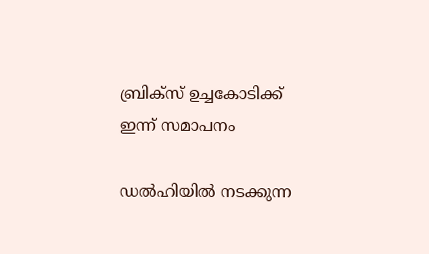ബ്രിക്സ് ഉച്ചകോടിക്ക് ഇന്ന് സമാപനം

ഡൽഹിയിൽ നടക്കുന്ന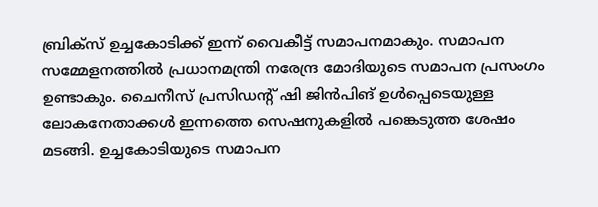ബ്രിക്സ് ഉച്ചകോടിക്ക് ഇന്ന് വൈകീട്ട് സമാപനമാകും. സമാപന സമ്മേളനത്തിൽ പ്രധാനമന്ത്രി നരേന്ദ്ര മോദിയുടെ സമാപന പ്രസംഗം ഉണ്ടാകും. ചൈനീസ് പ്രസിഡന്റ് ഷി ജിൻപിങ് ഉൾപ്പെടെയുള്ള ലോകനേതാക്കൾ ഇന്നത്തെ സെഷനുകളിൽ പങ്കെടുത്ത ശേഷം മടങ്ങി. ഉച്ചകോടിയുടെ സമാപന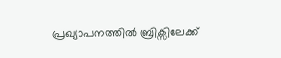പ്രഖ്യാപനത്തിൽ ബ്രിക്സിലേക്ക്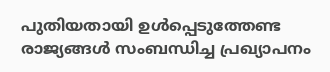പുതിയതായി ഉൾപ്പെടുത്തേണ്ട രാജ്യങ്ങൾ സംബന്ധിച്ച പ്രഖ്യാപനം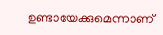ഉണ്ടായേക്കുമെന്നാണ്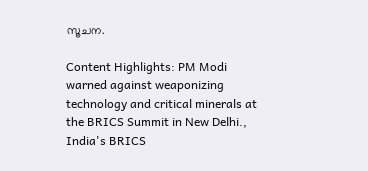സൂചന.

Content Highlights: PM Modi warned against weaponizing technology and critical minerals at the BRICS Summit in New Delhi., India's BRICS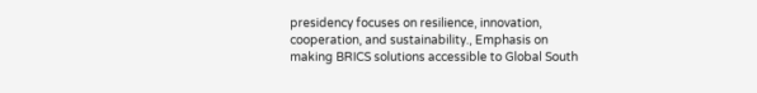presidency focuses on resilience, innovation, cooperation, and sustainability., Emphasis on making BRICS solutions accessible to Global South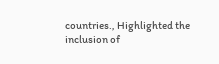countries., Highlighted the inclusion of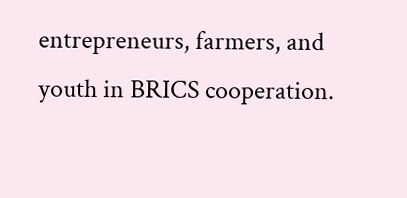entrepreneurs, farmers, and youth in BRICS cooperation.